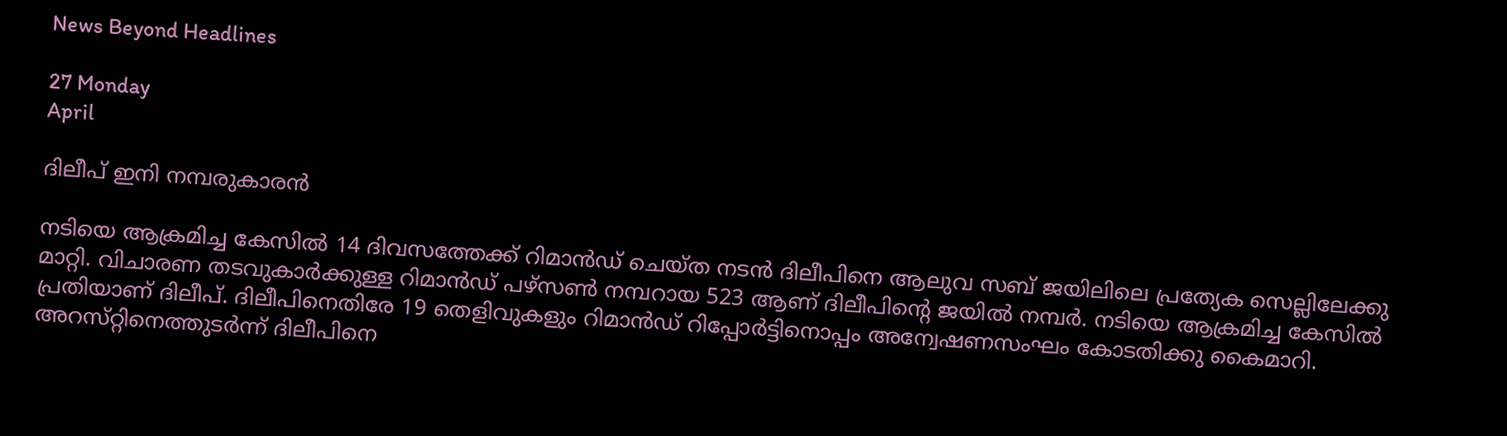News Beyond Headlines

27 Monday
April

ദിലീപ് ഇനി നമ്പരുകാരന്‍

നടിയെ ആക്രമിച്ച കേസില്‍ 14 ദിവസത്തേക്ക്‌ റിമാന്‍ഡ്‌ ചെയ്‌ത നടന്‍ ദിലീപിനെ ആലുവ സബ്‌ ജയിലിലെ പ്രത്യേക സെല്ലിലേക്കു മാറ്റി. വിചാരണ തടവുകാര്‍ക്കുള്ള റിമാന്‍ഡ്‌ പഴ്‌സണ്‍ നമ്പറായ 523 ആണ്‌ ദിലീപിന്റെ ജയില്‍ നമ്പര്‍. നടിയെ ആക്രമിച്ച കേസില്‍ പ്രതിയാണ്‌ ദിലീപ്. ദിലീപിനെതിരേ 19 തെളിവുകളും റിമാന്‍ഡ്‌ റിപ്പോര്‍ട്ടിനൊപ്പം അന്വേഷണസംഘം കോടതിക്കു കൈമാറി.
അറസ്‌റ്റിനെത്തുടര്‍ന്ന്‌ ദിലീപിനെ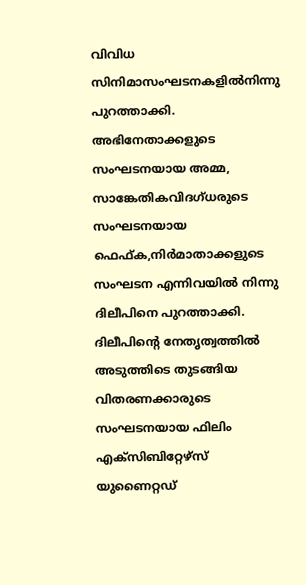വിവിധ സിനിമാസംഘടനകളില്‍നിന്നു പുറത്താക്കി. അഭിനേതാക്കളുടെ സംഘടനയായ അമ്മ, സാങ്കേതികവിദഗ്‌ധരുടെ സംഘടനയായ ഫെഫ്‌ക,നിര്‍മാതാക്കളുടെ സംഘടന എന്നിവയില്‍ നിന്നു ദിലീപിനെ പുറത്താക്കി. ദിലീപിന്റെ നേതൃത്വത്തില്‍ അടുത്തിടെ തുടങ്ങിയ വിതരണക്കാരുടെ സംഘടനയായ ഫിലിം എക്‌സിബിറ്റേഴ്‌സ്‌ യുണൈറ്റഡ്‌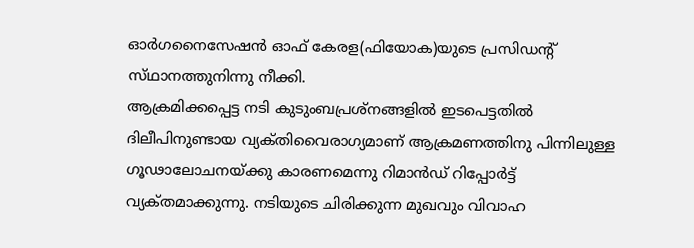ഓര്‍ഗനൈസേഷന്‍ ഓഫ്‌ കേരള(ഫിയോക)യുടെ പ്രസിഡന്റ്‌ സ്‌ഥാനത്തുനിന്നു നീക്കി.
ആക്രമിക്കപ്പെട്ട നടി കുടുംബപ്രശ്‌നങ്ങളില്‍ ഇടപെട്ടതില്‍ ദിലീപിനുണ്ടായ വ്യക്‌തിവൈരാഗ്യമാണ്‌ ആക്രമണത്തിനു പിന്നിലുള്ള ഗൂഢാലോചനയ്‌ക്കു കാരണമെന്നു റിമാന്‍ഡ്‌ റിപ്പോര്‍ട്ട്‌ വ്യക്‌തമാക്കുന്നു. നടിയുടെ ചിരിക്കുന്ന മുഖവും വിവാഹ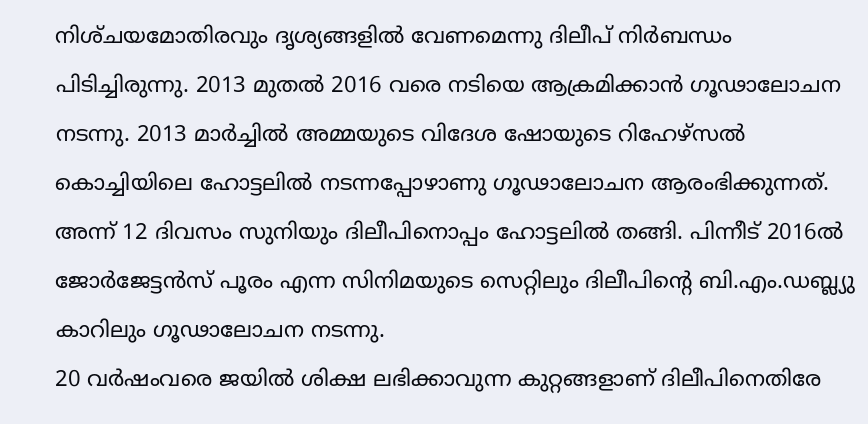നിശ്‌ചയമോതിരവും ദൃശ്യങ്ങളില്‍ വേണമെന്നു ദിലീപ്‌ നിര്‍ബന്ധം പിടിച്ചിരുന്നു. 2013 മുതല്‍ 2016 വരെ നടിയെ ആക്രമിക്കാന്‍ ഗൂഢാലോചന നടന്നു. 2013 മാര്‍ച്ചില്‍ അമ്മയുടെ വിദേശ ഷോയുടെ റിഹേഴ്‌സല്‍ കൊച്ചിയിലെ ഹോട്ടലില്‍ നടന്നപ്പോഴാണു ഗൂഢാലോചന ആരംഭിക്കുന്നത്‌. അന്ന്‌ 12 ദിവസം സുനിയും ദിലീപിനൊപ്പം ഹോട്ടലില്‍ തങ്ങി. പിന്നീട്‌ 2016ല്‍ ജോര്‍ജേട്ടന്‍സ്‌ പൂരം എന്ന സിനിമയുടെ സെറ്റിലും ദിലീപിന്റെ ബി.എം.ഡബ്ല്യു കാറിലും ഗൂഢാലോചന നടന്നു.
20 വര്‍ഷംവരെ ജയില്‍ ശിക്ഷ ലഭിക്കാവുന്ന കുറ്റങ്ങളാണ്‌ ദിലീപിനെതിരേ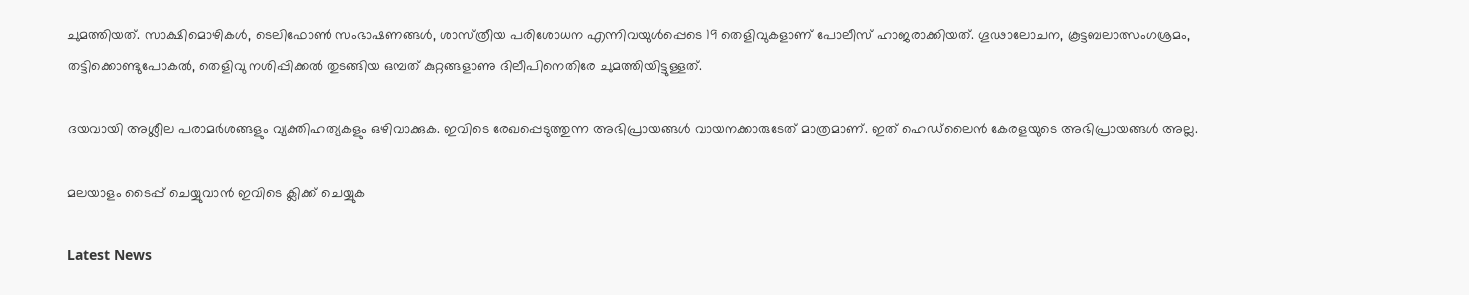ചുമത്തിയത്‌. സാക്ഷിമൊഴികള്‍, ടെലിഫോണ്‍ സംഭാഷണങ്ങള്‍, ശാസ്‌ത്രീയ പരിശോധന എന്നിവയുള്‍പ്പെടെ 19 തെളിവുകളാണ്‌ പോലീസ്‌ ഹാജരാക്കിയത്‌. ഗൂഢാലോചന, കൂട്ടബലാത്സംഗശ്രമം, തട്ടിക്കൊണ്ടുപോകല്‍, തെളിവു നശിപ്പിക്കല്‍ തുടങ്ങിയ ഒമ്പത്‌ കുറ്റങ്ങളാണു ദിലീപിനെതിരേ ചുമത്തിയിട്ടുള്ളത്‌.

ദയവായി അശ്ലീല പരാമര്‍ശങ്ങളും വ്യക്തിഹത്യകളും ഒഴിവാക്കുക. ഇവിടെ രേഖപ്പെടുത്തുന്ന അഭിപ്രായങ്ങള്‍ വായനക്കാരുടേത്‌ മാത്രമാണ്‌. ഇത്‌ ഹെഡ്‌ലൈന്‍ കേരളയുടെ അഭിപ്രായങ്ങള്‍ അല്ല.

മലയാളം ടൈപ്പ് ചെയ്യുവാൻ ഇവിടെ ക്ലിക്ക് ചെയ്യുക

Latest News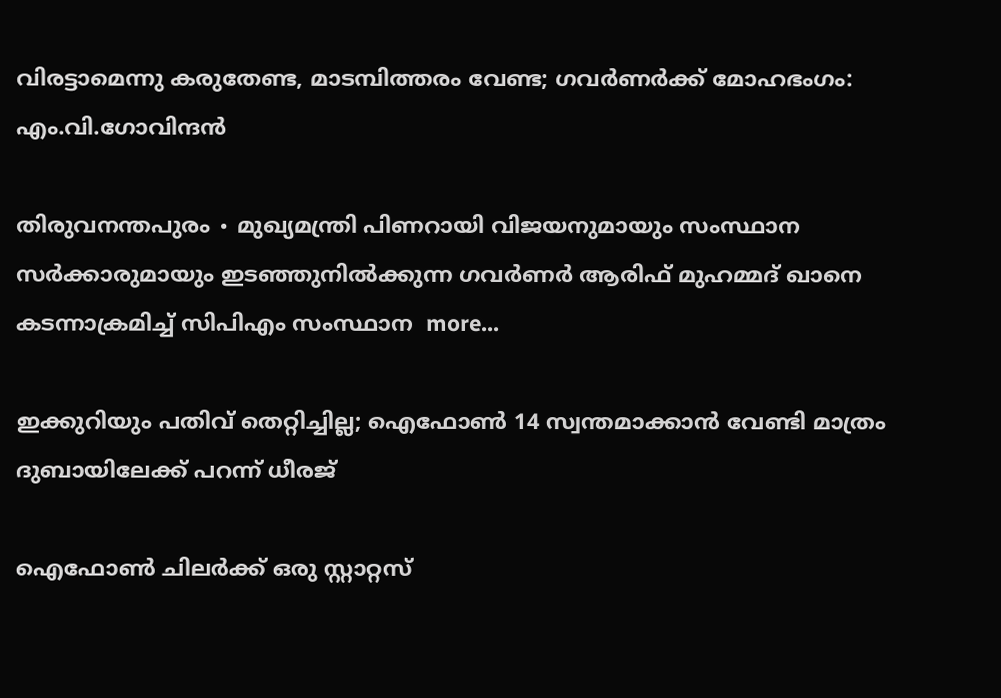വിരട്ടാമെന്നു കരുതേണ്ട, മാടമ്പിത്തരം വേണ്ട; ഗവർണർക്ക് മോഹഭംഗം: എം.വി.ഗോവിന്ദൻ

തിരുവനന്തപുരം ∙ മുഖ്യമന്ത്രി പിണറായി വിജയനുമായും സംസ്ഥാന സർക്കാരുമായും ഇടഞ്ഞുനിൽക്കുന്ന ഗവര്‍ണർ ആരിഫ് മുഹമ്മദ് ഖാനെ കടന്നാക്രമിച്ച് സിപിഎം സംസ്ഥാന  more...

ഇക്കുറിയും പതിവ് തെറ്റിച്ചില്ല; ഐഫോൺ 14 സ്വന്തമാക്കാൻ വേണ്ടി മാത്രം ദുബായിലേക്ക് പറന്ന് ധീരജ്

ഐഫോൺ ചിലർക്ക് ഒരു സ്റ്റാറ്റസ്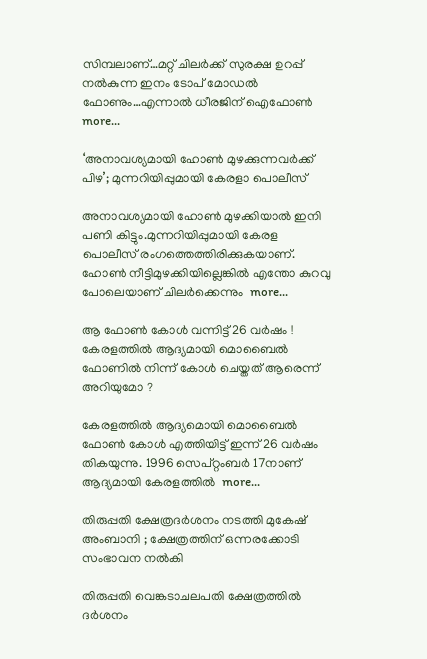സിമ്പലാണ്…മറ്റ് ചിലർക്ക് സുരക്ഷ ഉറപ്പ് നൽകുന്ന ഇനം ടോപ് മോഡൽ ഫോണും…എന്നാൽ ധീരജിന് ഐഫോൺ  more...

‘അനാവശ്യമായി ഹോണ്‍ മുഴക്കുന്നവർക്ക് പിഴ’; മുന്നറിയിപ്പുമായി കേരളാ പൊലീസ്

അനാവശ്യമായി ഹോണ്‍ മുഴക്കിയാല്‍ ഇനി പണി കിട്ടും.മുന്നറിയിപ്പുമായി കേരള പൊലീസ് രംഗത്തെത്തിരിക്കുകയാണ്. ഹോണ്‍ നീട്ടിമുഴക്കിയില്ലെങ്കില്‍ എന്തോ കുറവു പോലെയാണ് ചിലര്‍ക്കെന്നും  more...

ആ ഫോൺ കോൾ വന്നിട്ട് 26 വർഷം ! കേരളത്തിൽ ആദ്യമായി മൊബൈൽ ഫോണിൽ നിന്ന് കോൾ ചെയ്തത് ആരെന്ന് അറിയുമോ ?

കേരളത്തിൽ ആദ്യമൊയി മൊബൈൽ ഫോൺ കോൾ എത്തിയിട്ട് ഇന്ന് 26 വർഷം തികയുന്നു. 1996 സെപ്റ്റംബർ 17നാണ് ആദ്യമായി കേരളത്തിൽ  more...

തിരുപ്പതി ക്ഷേത്രദർശനം നടത്തി മുകേഷ് അംബാനി ; ക്ഷേത്രത്തിന് ഒന്നരക്കോടി സംഭാവന നൽകി

തിരുപ്പതി വെങ്കടാചലപതി ക്ഷേത്രത്തിൽ ദർശനം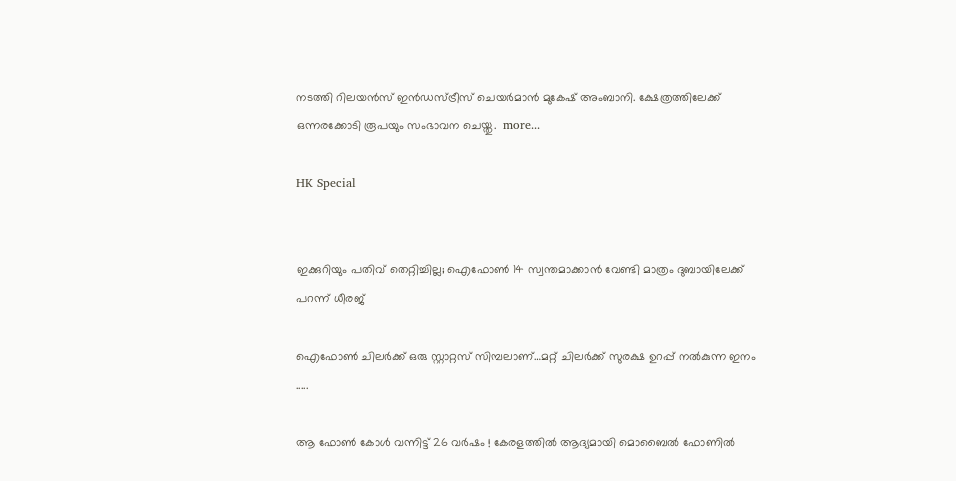നടത്തി റിലയൻസ് ഇൻഡസ്ട്രീസ് ചെയർമാൻ മുകേഷ് അംബാനി. ക്ഷേത്രത്തിലേക്ക് ഒന്നരക്കോടി രൂപയും സംഭാവന ചെയ്തു.  more...

HK Special


ഇക്കുറിയും പതിവ് തെറ്റിച്ചില്ല; ഐഫോൺ 14 സ്വന്തമാക്കാൻ വേണ്ടി മാത്രം ദുബായിലേക്ക് പറന്ന് ധീരജ്

ഐഫോൺ ചിലർക്ക് ഒരു സ്റ്റാറ്റസ് സിമ്പലാണ്…മറ്റ് ചിലർക്ക് സുരക്ഷ ഉറപ്പ് നൽകുന്ന ഇനം .....

ആ ഫോൺ കോൾ വന്നിട്ട് 26 വർഷം ! കേരളത്തിൽ ആദ്യമായി മൊബൈൽ ഫോണിൽ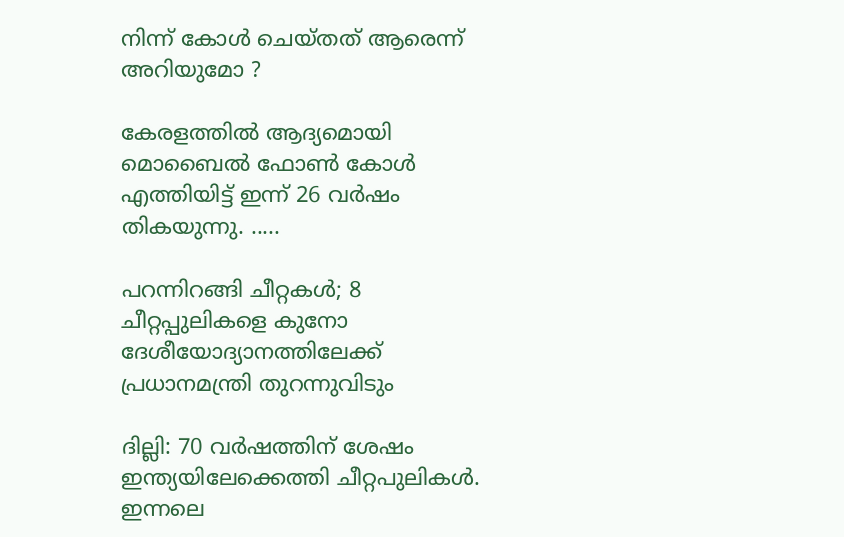നിന്ന് കോൾ ചെയ്തത് ആരെന്ന് അറിയുമോ ?

കേരളത്തിൽ ആദ്യമൊയി മൊബൈൽ ഫോൺ കോൾ എത്തിയിട്ട് ഇന്ന് 26 വർഷം തികയുന്നു. .....

പറന്നിറങ്ങി ചീറ്റകൾ; 8 ചീറ്റപ്പുലികളെ കുനോ ദേശീയോദ്യാനത്തിലേക്ക് പ്രധാനമന്ത്രി തുറന്നുവിടും

ദില്ലി: 70 വർഷത്തിന് ശേഷം ഇന്ത്യയിലേക്കെത്തി ചീറ്റപുലികൾ. ഇന്നലെ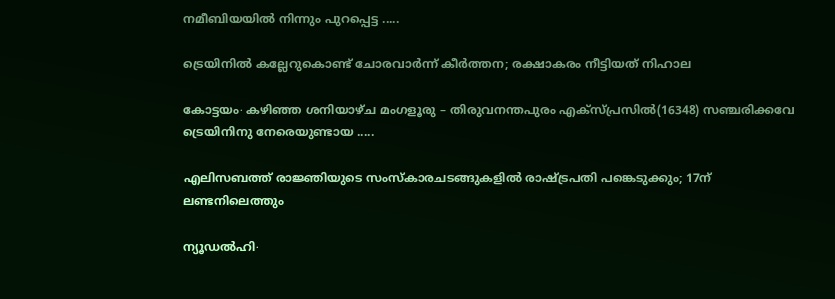നമീബിയയില്‍ നിന്നും പുറപ്പെട്ട .....

ട്രെയിനിൽ കല്ലേറുകൊണ്ട് ചോരവാർന്ന് കീർത്തന; രക്ഷാകരം നീട്ടിയത് നിഹാല

കോട്ടയം∙ കഴിഞ്ഞ ശനിയാഴ്ച മംഗളൂരു – തിരുവനന്തപുരം എക്സ്പ്രസിൽ(16348) സഞ്ചരിക്കവേ ട്രെയിനിനു നേരെയുണ്ടായ .....

എലിസബത്ത് രാജ്ഞിയുടെ സംസ്കാരചടങ്ങുകളിൽ രാഷ്ട്രപതി പങ്കെടുക്കും; 17ന് ലണ്ടനിലെത്തും

ന്യൂഡൽഹി∙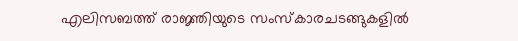എലിസബത്ത് രാജ്ഞിയുടെ സംസ്കാരചടങ്ങുകളിൽ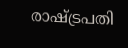രാഷ്ട്രപതി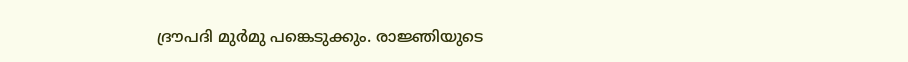ദ്രൗപദി മുർമു പങ്കെടുക്കും. രാജ്ഞിയുടെ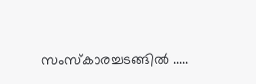സംസ്‌കാരച്ചടങ്ങിൽ .....